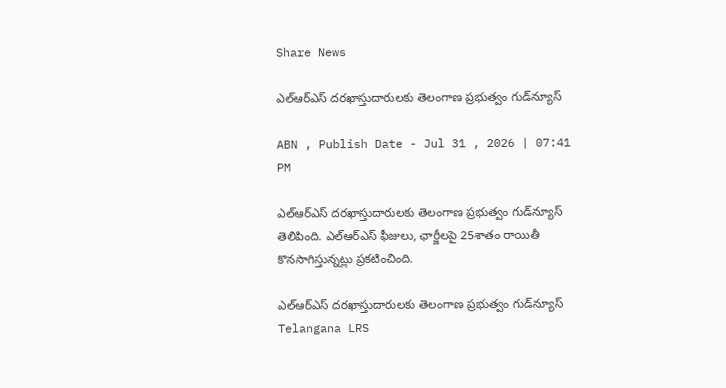Share News

ఎల్‌ఆర్‌ఎస్ దరఖాస్తుదారులకు తెలంగాణ ప్రభుత్వం గుడ్‌న్యూస్

ABN , Publish Date - Jul 31 , 2026 | 07:41 PM

ఎల్‌ఆర్‌ఎస్ దరఖాస్తుదారులకు తెలంగాణ ప్రభుత్వం గుడ్‌న్యూస్ తెలిపింది. ఎల్‌ఆర్‌ఎస్ ఫీజులు, ఛార్జీలపై 25శాతం రాయితీ కొనసాగిస్తున్నట్లు ప్రకటించింది.

ఎల్‌ఆర్‌ఎస్ దరఖాస్తుదారులకు తెలంగాణ ప్రభుత్వం గుడ్‌న్యూస్
Telangana LRS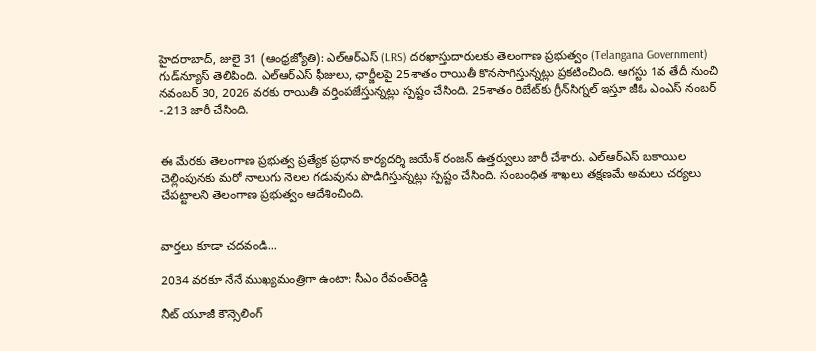హైదరాబాద్, జులై 31 (ఆంధ్రజ్యోతి): ఎల్‌ఆర్‌ఎస్ (LRS) దరఖాస్తుదారులకు తెలంగాణ ప్రభుత్వం (Telangana Government) గుడ్‌న్యూస్ తెలిపింది. ఎల్‌ఆర్‌ఎస్ ఫీజులు, ఛార్జీలపై 25శాతం రాయితీ కొనసాగిస్తున్నట్లు ప్రకటించింది. ఆగస్టు 1వ తేదీ నుంచి నవంబర్ 30, 2026 వరకు రాయితీ వర్తింపజేస్తున్నట్లు స్పష్టం చేసింది. 25శాతం రిబేట్‌కు గ్రీన్‌సిగ్నల్ ఇస్తూ జీఓ ఎంఎస్ నంబర్ -.213 జారీ చేసింది.


ఈ మేరకు తెలంగాణ ప్రభుత్వ ప్రత్యేక ప్రధాన కార్యదర్శి జయేశ్ రంజన్ ఉత్తర్వులు జారీ చేశారు. ఎల్‌ఆర్‌ఎస్ బకాయిల చెల్లింపునకు మరో నాలుగు నెలల గడువును పొడిగిస్తున్నట్లు స్పష్టం చేసింది. సంబంధిత శాఖలు తక్షణమే అమలు చర్యలు చేపట్టాలని తెలంగాణ ప్రభుత్వం ఆదేశించింది.


వార్తలు కూడా చదవండి...

2034 వరకూ నేనే ముఖ్యమంత్రిగా ఉంటా: సీఎం రేవంత్‌రెడ్డి

నీట్ యూజీ కౌన్సెలింగ్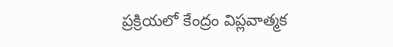ప్రక్రియలో కేంద్రం విప్లవాత్మక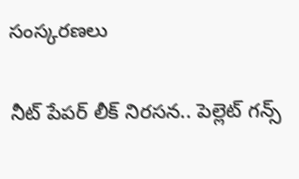సంస్కరణలు

నీట్ పేపర్ లీక్ నిరసన.. పెల్లెట్ గన్స్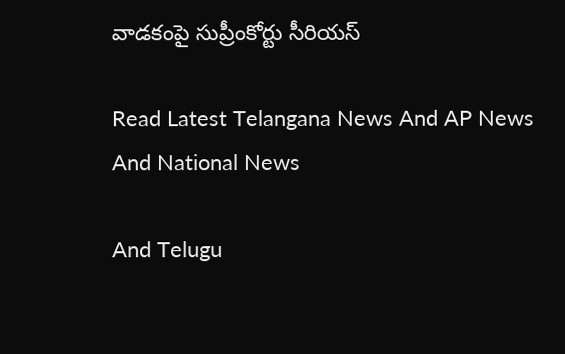వాడకంపై సుప్రీంకోర్టు సీరియస్

Read Latest Telangana News And AP News And National News

And Telugu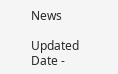News

Updated Date -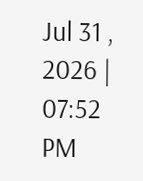Jul 31 , 2026 | 07:52 PM